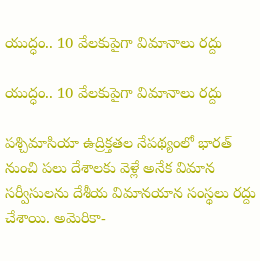యుద్ధం.. 10 వేలకుపైగా విమానాలు రద్దు

యుద్ధం.. 10 వేలకుపైగా విమానాలు రద్దు

పశ్చిమాసియా ఉద్రిక్తతల నేపథ్యంలో భారత్ నుంచి పలు దేశాలకు వెళ్లే అనేక విమాన సర్వీసులను దేశీయ విమానయాన సంస్థలు రద్దు చేశాయి. అమెరికా-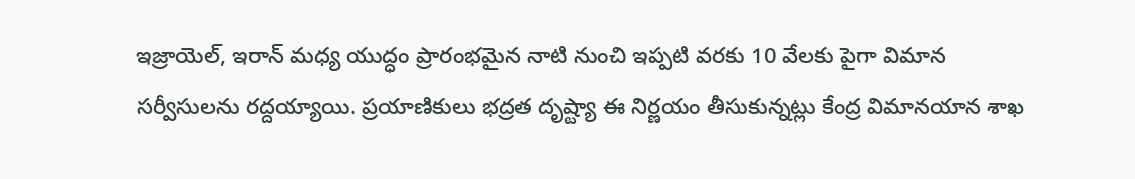ఇజ్రాయెల్, ఇరాన్ మధ్య యుద్ధం ప్రారంభమైన నాటి నుంచి ఇప్పటి వరకు 10 వేలకు పైగా విమాన సర్వీసులను రద్దయ్యాయి. ప్రయాణికులు భద్రత దృష్ట్యా ఈ నిర్ణయం తీసుకున్నట్లు కేంద్ర విమానయాన శాఖ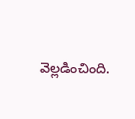వెల్లడించింది.